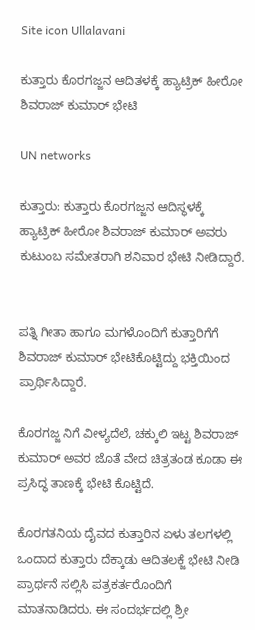Site icon Ullalavani

ಕುತ್ತಾರು ಕೊರಗಜ್ಜನ ಆದಿತಳಕ್ಕೆ ಹ್ಯಾಟ್ರಿಕ್ ಹೀರೋ ಶಿವರಾಜ್ ಕುಮಾರ್ ಭೇಟಿ

UN networks

ಕುತ್ತಾರು: ಕುತ್ತಾರು ಕೊರಗಜ್ಜನ ಆದಿಸ್ಥಳಕ್ಕೆ ಹ್ಯಾಟ್ರಿಕ್ ಹೀರೋ ಶಿವರಾಜ್ ಕುಮಾರ್ ಅವರು  ಕುಟುಂಬ ಸಮೇತರಾಗಿ ಶನಿವಾರ ಭೇಟಿ ನೀಡಿದ್ದಾರೆ.


ಪತ್ನಿ ಗೀತಾ ಹಾಗೂ ಮಗಳೊಂದಿಗೆ ಕುತ್ತಾರಿಗೆಗೆ ಶಿವರಾಜ್ ಕುಮಾರ್ ಭೇಟಿಕೊಟ್ಟಿದ್ದು ಭಕ್ತಿಯಿಂದ ಪ್ರಾರ್ಥಿಸಿದ್ದಾರೆ.

ಕೊರಗಜ್ಜ ನಿಗೆ ವೀಳ್ಯದೆಲೆ, ಚಕ್ಕುಲಿ ಇಟ್ಟ ಶಿವರಾಜ್ ಕುಮಾರ್ ಅವರ ಜೊತೆ ವೇದ ಚಿತ್ರತಂಡ ಕೂಡಾ ಈ ಪ್ರಸಿದ್ಧ ತಾಣಕ್ಕೆ ಭೇಟಿ ಕೊಟ್ಟಿದೆ.

ಕೊರಗತನಿಯ ದೈವದ ಕುತ್ತಾರಿನ ಏಳು ತಲಗಳಲ್ಲಿ ಒಂದಾದ ಕುತ್ತಾರು ದೆಕ್ಕಾಡು ಆದಿತಲಕ್ಜೆ ಭೇಟಿ ನೀಡಿ ಪ್ರಾರ್ಥನೆ ಸಲ್ಲಿಸಿ ಪತ್ರಕರ್ತರೊಂದಿಗೆ ಮಾತನಾಡಿದರು. ಈ ಸಂದರ್ಭದಲ್ಲಿ ಶ್ರೀ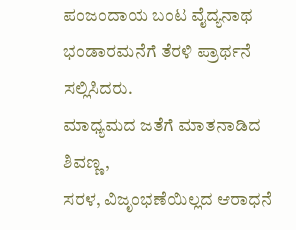ಪಂಜಂದಾಯ ಬಂಟ ವೈದ್ಯನಾಥ ಭಂಡಾರಮನೆಗೆ ತೆರಳಿ ಪ್ರಾರ್ಥನೆ ಸಲ್ಲಿಸಿದರು.
ಮಾಧ್ಯಮದ ಜತೆಗೆ ಮಾತನಾಡಿದ ಶಿವಣ್ಣ,
ಸರಳ, ವಿಜೃಂಭಣೆಯಿಲ್ಲದ ಆರಾಧನೆ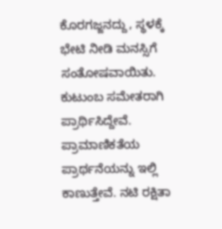ಕೊರಗಜ್ಜನದ್ದು, ಸ್ಥಳಕ್ಕೆ ಭೇಟಿ ನೀಡಿ ಮನಸ್ಸಿಗೆ ಸಂತೋಷವಾಯಿತು. ಕುಟುಂಬ ಸಮೇತರಾಗಿ ಪ್ರಾರ್ಥಿಸಿದ್ದೇವೆ. ಪ್ರಾಮಾಣಿಕತೆಯ ಪ್ರಾರ್ಥನೆಯನ್ನು ಇಲ್ಲಿ ಕಾಣುತ್ತೇವೆ. ನಟಿ ರಕ್ಷಿತಾ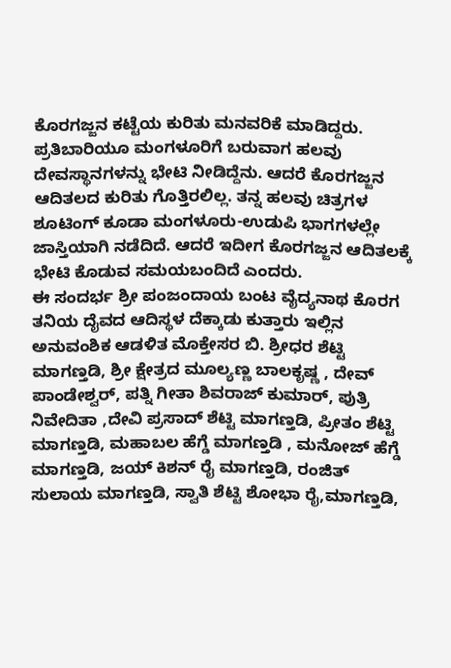ಕೊರಗಜ್ಜನ ಕಟ್ಟೆಯ ಕುರಿತು ಮನವರಿಕೆ ಮಾಡಿದ್ದರು. ಪ್ರತಿಬಾರಿಯೂ ಮಂಗಳೂರಿಗೆ ಬರುವಾಗ ಹಲವು ದೇವಸ್ಥಾನಗಳನ್ನು ಭೇಟಿ ನೀಡಿದ್ದೆನು. ಆದರೆ ಕೊರಗಜ್ಜನ ಆದಿತಲದ ಕುರಿತು ಗೊತ್ತಿರಲಿಲ್ಲ. ತನ್ನ ಹಲವು ಚಿತ್ರಗಳ ಶೂಟಿಂಗ್ ಕೂಡಾ ಮಂಗಳೂರು-ಉಡುಪಿ ಭಾಗಗಳಲ್ಲೇ ಜಾಸ್ತಿಯಾಗಿ ನಡೆದಿದೆ. ಆದರೆ ಇದೀಗ ಕೊರಗಜ್ಜನ ಆದಿತಲಕ್ಕೆ ಭೇಟಿ ಕೊಡುವ ಸಮಯಬಂದಿದೆ ಎಂದರು.
ಈ ಸಂದರ್ಭ ಶ್ರೀ ಪಂಜಂದಾಯ ಬಂಟ ವೈದ್ಯನಾಥ ಕೊರಗ ತನಿಯ ದೈವದ ಆದಿಸ್ಥಳ ದೆಕ್ಕಾಡು ಕುತ್ತಾರು ಇಲ್ಲಿನ ಅನುವಂಶಿಕ ಆಡಳಿತ ಮೊಕ್ತೇಸರ ಬಿ. ಶ್ರೀಧರ ಶೆಟ್ಟಿ ಮಾಗಣ್ತಡಿ, ಶ್ರೀ ಕ್ಷೇತ್ರದ ಮೂಲ್ಯಣ್ಣ ಬಾಲಕೃಷ್ಣ , ದೇವ್ ಪಾಂಡೇಶ್ವರ್, ಪತ್ನಿ ಗೀತಾ ಶಿವರಾಜ್ ಕುಮಾರ್, ಪುತ್ರಿ ನಿವೇದಿತಾ ,ದೇವಿ ಪ್ರಸಾದ್ ಶೆಟ್ಟಿ ಮಾಗಣ್ತಡಿ, ಪ್ರೀತಂ ಶೆಟ್ಟಿ ಮಾಗಣ್ತಡಿ, ಮಹಾಬಲ ಹೆಗ್ಡೆ ಮಾಗಣ್ತಡಿ , ಮನೋಜ್ ಹೆಗ್ಡೆ ಮಾಗಣ್ತಡಿ, ಜಯ್ ಕಿಶನ್ ರೈ ಮಾಗಣ್ತಡಿ, ರಂಜಿತ್ ಸುಲಾಯ ಮಾಗಣ್ತಡಿ, ಸ್ವಾತಿ ಶೆಟ್ಟಿ ಶೋಭಾ ರೈ,ಮಾಗಣ್ತಡಿ,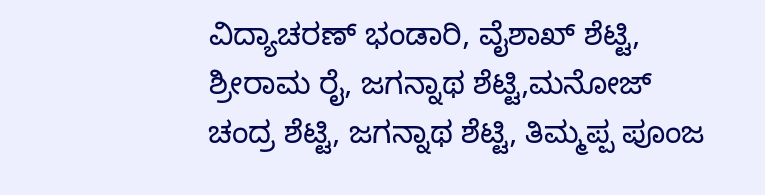ವಿದ್ಯಾಚರಣ್ ಭಂಡಾರಿ, ವೈಶಾಖ್ ಶೆಟ್ಟಿ, ಶ್ರೀರಾಮ ರೈ, ಜಗನ್ನಾಥ ಶೆಟ್ಟಿ,ಮನೋಜ್ ಚಂದ್ರ ಶೆಟ್ಟಿ, ಜಗನ್ನಾಥ ಶೆಟ್ಟಿ, ತಿಮ್ಮಪ್ಪ ಪೂಂಜ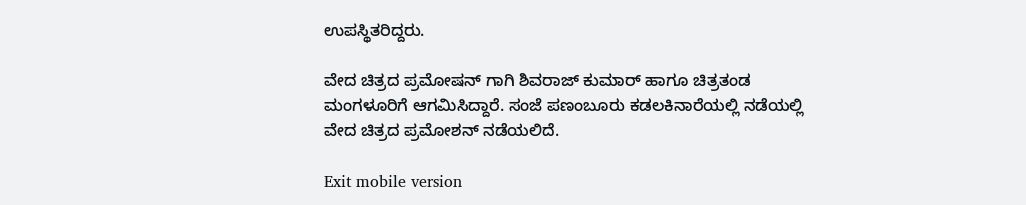ಉಪಸ್ಥಿತರಿದ್ದರು.

ವೇದ ಚಿತ್ರದ ಪ್ರಮೋಷನ್ ಗಾಗಿ ಶಿವರಾಜ್ ಕುಮಾರ್ ಹಾಗೂ ಚಿತ್ರತಂಡ ಮಂಗಳೂರಿಗೆ ಆಗಮಿಸಿದ್ದಾರೆ. ಸಂಜೆ ಪಣಂಬೂರು ಕಡಲಕಿನಾರೆಯಲ್ಲಿ ನಡೆಯಲ್ಲಿ ವೇದ ಚಿತ್ರದ ಪ್ರಮೋಶನ್ ನಡೆಯಲಿದೆ.

Exit mobile version